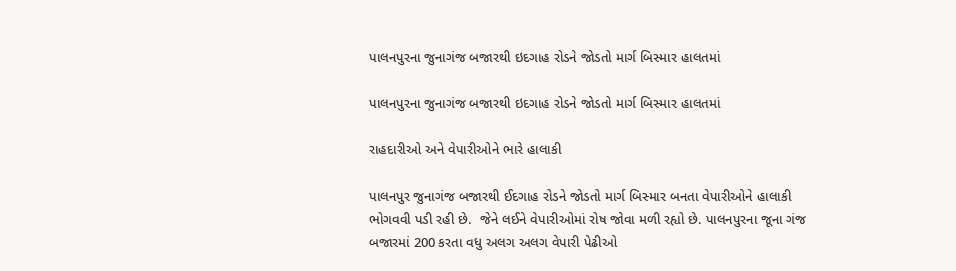પાલનપુરના જુનાગંજ બજારથી ઇદગાહ રોડને જોડતો માર્ગ બિસ્માર હાલતમાં

પાલનપુરના જુનાગંજ બજારથી ઇદગાહ રોડને જોડતો માર્ગ બિસ્માર હાલતમાં

રાહદારીઓ અને વેપારીઓને ભારે હાલાકી

પાલનપુર જુનાગંજ બજારથી ઈદગાહ રોડને જોડતો માર્ગ બિસ્માર બનતા વેપારીઓને હાલાકી ભોગવવી પડી રહી છે.  જેને લઈને વેપારીઓમાં રોષ જોવા મળી રહ્યો છે. પાલનપુરના જૂના ગંજ બજારમાં 200 કરતા વધુ અલગ અલગ વેપારી પેઢીઓ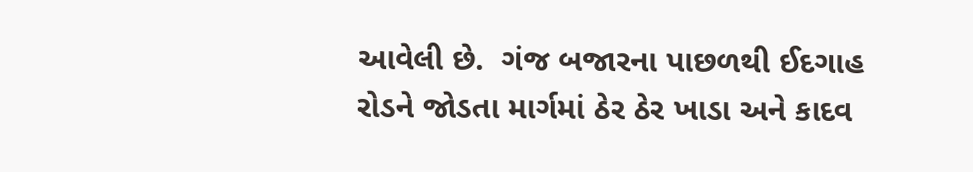આવેલી છે.  ગંજ બજારના પાછળથી ઈદગાહ રોડને જોડતા માર્ગમાં ઠેર ઠેર ખાડા અને કાદવ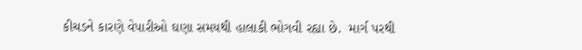કીચડને કારણે વેપારીઓ ઘણા સમયથી હાલાકી ભોગવી રહ્યા છે.  માર્ગ પરથી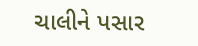ચાલીને પસાર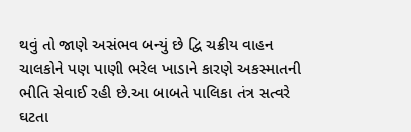થવું તો જાણે અસંભવ બન્યું છે દ્વિ ચક્રીય વાહન ચાલકોને પણ પાણી ભરેલ ખાડાને કારણે અકસ્માતની ભીતિ સેવાઈ રહી છે.આ બાબતે પાલિકા તંત્ર સત્વરે ઘટતા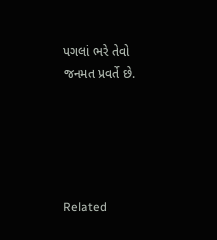પગલાં ભરે તેવો જનમત પ્રવર્તે છે.





Related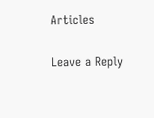Articles

Leave a Reply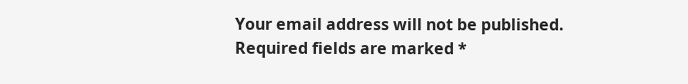Your email address will not be published. Required fields are marked *